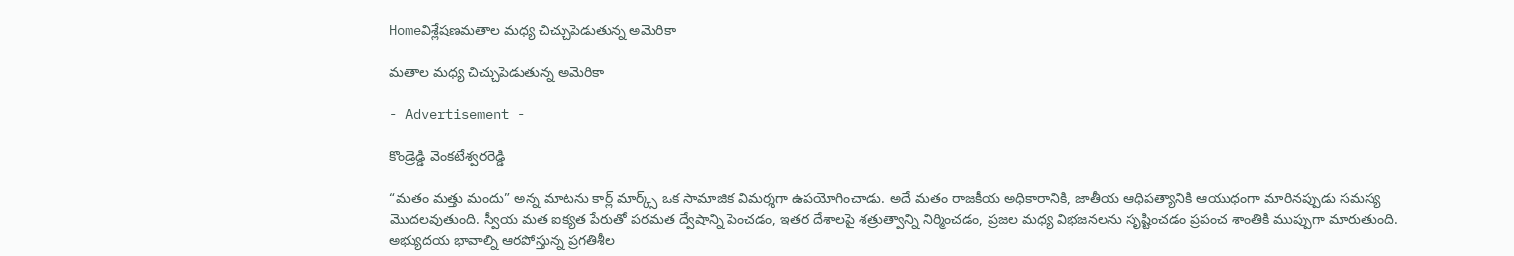Homeవిశ్లేషణమతాల మధ్య చిచ్చుపెడుతున్న అమెరికా

మతాల మధ్య చిచ్చుపెడుతున్న అమెరికా

- Advertisement -

కొండ్రెడ్డి వెంకటేశ్వరరెడ్డి

“మతం మత్తు మందు” అన్న మాటను కార్ల్ మార్క్స్ ఒక సామాజిక విమర్శగా ఉపయోగించాడు. అదే మతం రాజకీయ అధికారానికి, జాతీయ ఆధిపత్యానికి ఆయుధంగా మారినప్పుడు సమస్య మొదలవుతుంది. స్వీయ మత ఐక్యత పేరుతో పరమత ద్వేషాన్ని పెంచడం, ఇతర దేశాలపై శత్రుత్వాన్ని నిర్మించడం, ప్రజల మధ్య విభజనలను సృష్టించడం ప్రపంచ శాంతికి ముప్పుగా మారుతుంది. అభ్యుదయ భావాల్ని ఆరపోస్తున్న ప్రగతిశీల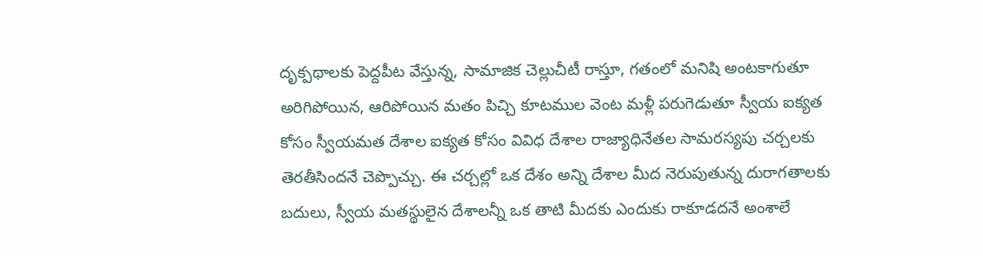దృక్పథాలకు పెద్దపీట వేస్తున్న, సామాజిక చెల్లుచీటీ రాస్తూ, గతంలో మనిషి అంటకాగుతూ అరిగిపోయిన, ఆరిపోయిన మతం పిచ్చి కూటముల వెంట మళ్లీ పరుగెడుతూ స్వీయ ఐక్యత కోసం స్వీయమత దేశాల ఐక్యత కోసం వివిధ దేశాల రాజ్యాధినేతల సామరస్యపు చర్చలకు తెరతీసిందనే చెప్పొచ్చు. ఈ చర్చల్లో ఒక దేశం అన్ని దేశాల మీద నెరుపుతున్న దురాగతాలకు బదులు, స్వీయ మతస్థులైన దేశాలన్నీ ఒక తాటి మీదకు ఎందుకు రాకూడదనే అంశాలే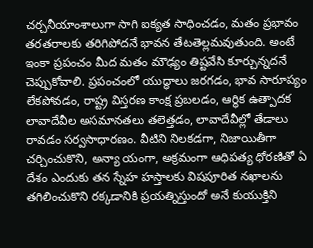చర్చనీయాంశాలుగా సాగి ఐక్యత సాధించడం, మతం ప్రభావం తరతరాలకు తరిగిపోదనే భావన తేటతెల్లమవుతుంది. అంటే ఇంకా ప్రపంచం మీద మతం మౌఢ్యం తిష్టవేసి కూర్చున్నదనే చెప్పుకోవాలి. ప్రపంచంలో యుద్ధాలు జరగడం, భావ సారూప్యం లేకపోవడం, రాష్ట్ర విస్తరణ కాంక్ష ప్రబలడం, ఆర్థిక ఉత్పాదక లావాదేవీల అసమానతలు తలెత్తడం, లావాదేవీల్లో తేడాలు రావడం సర్వసాధారణం. వీటిని నిలకడగా, నిజాయితీగా చర్చించుకొని, అన్యా యంగా, అక్రమంగా ఆధిపత్య ధోరణితో ఏ దేశం ఎందుకు తన స్నేహ హస్తాలకు విషపూరిత నఖాలను తగిలించుకొని రక్కడానికి ప్రయత్నిస్తుందో అనే కుయుక్తిని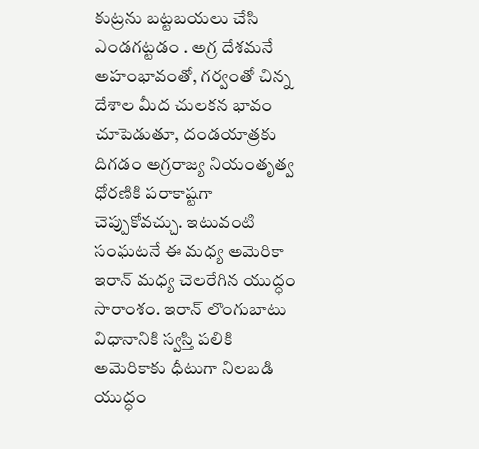కుట్రను బట్టబయలు చేసి ఎండగట్టడం . అగ్ర దేశమనే అహంభావంతో, గర్వంతో చిన్న దేశాల మీద చులకన భావం చూపెడుతూ, దండయాత్రకు దిగడం అగ్రరాజ్య నియంతృత్వ ధోరణికి పరాకాష్టగా చెప్పుకోవచ్చు. ఇటువంటి సంఘటనే ఈ మధ్య అమెరికా ఇరాన్ మధ్య చెలరేగిన యుద్ధం సారాంశం. ఇరాన్ లొంగుబాటు విధానానికి స్వస్తి పలికి అమెరికాకు ధీటుగా నిలబడి యుద్ధం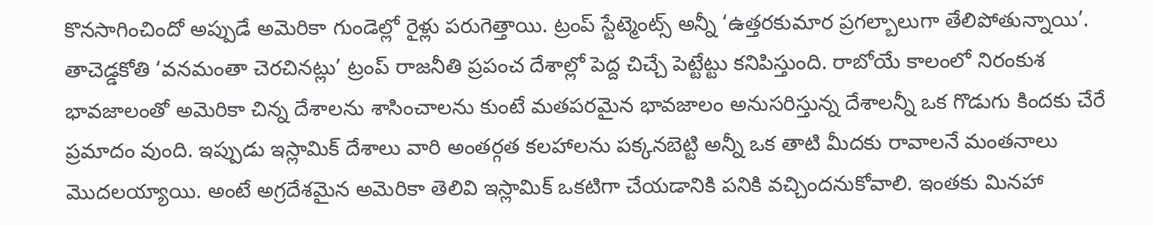కొనసాగించిందో అప్పుడే అమెరికా గుండెల్లో రైళ్లు పరుగెత్తాయి. ట్రంప్ స్టేట్మెంట్స్‌ అన్నీ ‘ఉత్తరకుమార ప్రగల్బాలుగా తేలిపోతున్నాయి’. తాచెడ్డకోతి ‘వనమంతా చెరచినట్లు’ ట్రంప్ రాజనీతి ప్రపంచ దేశాల్లో పెద్ద చిచ్చే పెట్టేట్టు కనిపిస్తుంది. రాబోయే కాలంలో నిరంకుశ భావజాలంతో అమెరికా చిన్న దేశాలను శాసించాలను కుంటే మతపరమైన భావజాలం అనుసరిస్తున్న దేశాలన్నీ ఒక గొడుగు కిందకు చేరే ప్రమాదం వుంది. ఇప్పుడు ఇస్లామిక్ దేశాలు వారి అంతర్గత కలహాలను పక్కనబెట్టి అన్నీ ఒక తాటి మీదకు రావాలనే మంతనాలు మొదలయ్యాయి. అంటే అగ్రదేశమైన అమెరికా తెలివి ఇస్లామిక్ ఒకటిగా చేయడానికి పనికి వచ్చిందనుకోవాలి. ఇంతకు మినహా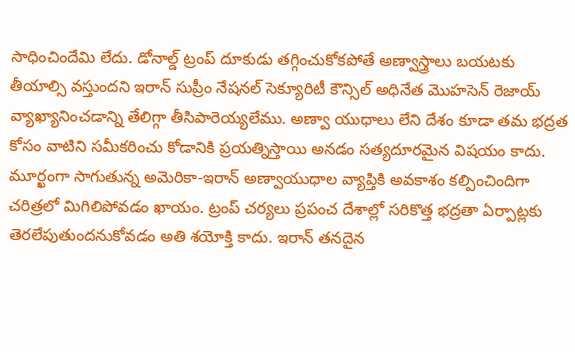సాధించిందేమి లేదు. డోనాల్డ్ ట్రంప్ దూకుడు తగ్గించుకోకపోతే అణ్వాస్త్రాలు బయటకు తీయాల్సి వస్తుందని ఇరాన్ సుప్రీం నేషనల్ సెక్యూరిటీ కౌన్సిల్ అధినేత మొహసెన్ రెజాయ్ వ్యాఖ్యానించడాన్ని తేలిగ్గా తీసిపారెయ్యలేము. అణ్వా యుధాలు లేని దేశం కూడా తమ భద్రత కోసం వాటిని సమీకరించు కోడానికి ప్రయత్నిస్తాయి అనడం సత్యదూరమైన విషయం కాదు. మూర్ఖంగా సాగుతున్న అమెరికా-ఇరాన్ అణ్వాయుధాల వ్యాప్తికి అవకాశం కల్పించిందిగా చరిత్రలో మిగిలిపోవడం ఖాయం. ట్రంప్ చర్యలు ప్రపంచ దేశాల్లో సరికొత్త భద్రతా ఏర్పాట్లకు తెరలేపుతుందనుకోవడం అతి శయోక్తి కాదు. ఇరాన్ తనదైన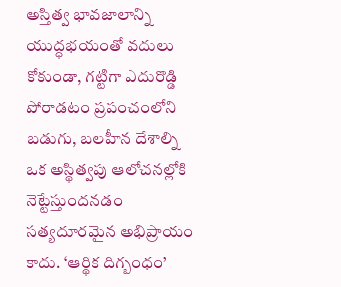అస్తిత్వ భావజాలాన్ని యుద్ధభయంతో వదులు కోకుండా, గట్టిగా ఎదురొడ్డి పోరాడటం ప్రపంచంలోని బడుగు, బలహీన దేశాల్ని ఒక అస్థిత్వపు ఆలోచనల్లోకి నెట్టేస్తుందనడం సత్యదూరమైన అభిప్రాయం కాదు. ‘ఆర్థిక దిగ్బంధం’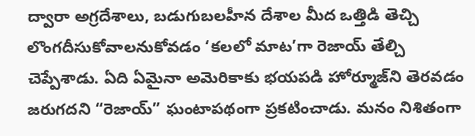ద్వారా అగ్రదేశాలు, బడుగుబలహీన దేశాల మీద ఒత్తిడి తెచ్చి లొంగదీసుకోవాలనుకోవడం ‘కలలో మాట’గా రెజాయ్ తేల్చి చెప్పేశాడు. ఏది ఏమైనా అమెరికాకు భయపడి హోర్మూజ్‌ని తెరవడం జరుగదని “రెజాయ్” ఘంటాపథంగా ప్రకటించాడు. మనం నిశితంగా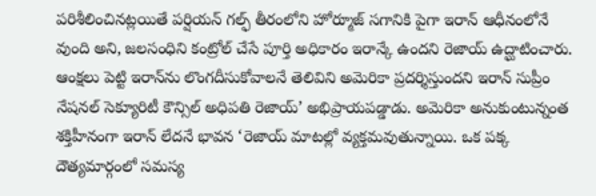పరిశీలించినట్లయితే పర్షియన్ గల్ఫ్ తీరంలోని హోర్మూజ్ సగానికి పైగా ఇరాన్ ఆధీనంలోనే వుంది అని, జలసంధిని కంట్రోల్ చేసే పూర్తి అధికారం ఇరాన్కే ఉందని రెజాయ్ ఉద్ఘాటించారు. ఆంక్షలు పెట్టి ఇరాన్‌ను లొంగదీసుకోవాలనే తెలివిని అమెరికా ప్రదర్శిస్తుందని ఇరాన్ సుప్రీం నేషనల్ సెక్యూరిటీ కౌన్సిల్ అధిపతి రెజాయ్’ అభిప్రాయపడ్డాడు. అమెరికా అనుకుంటున్నంత శక్తిహీనంగా ఇరాన్ లేదనే భావన ‘రెజాయ్ మాటల్లో వ్యక్తమవుతున్నాయి. ఒక పక్క దౌత్యమార్గంలో సమస్య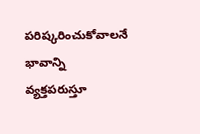పరిష్కరించుకోవాలనే భావాన్ని వ్యక్తపరుస్తూ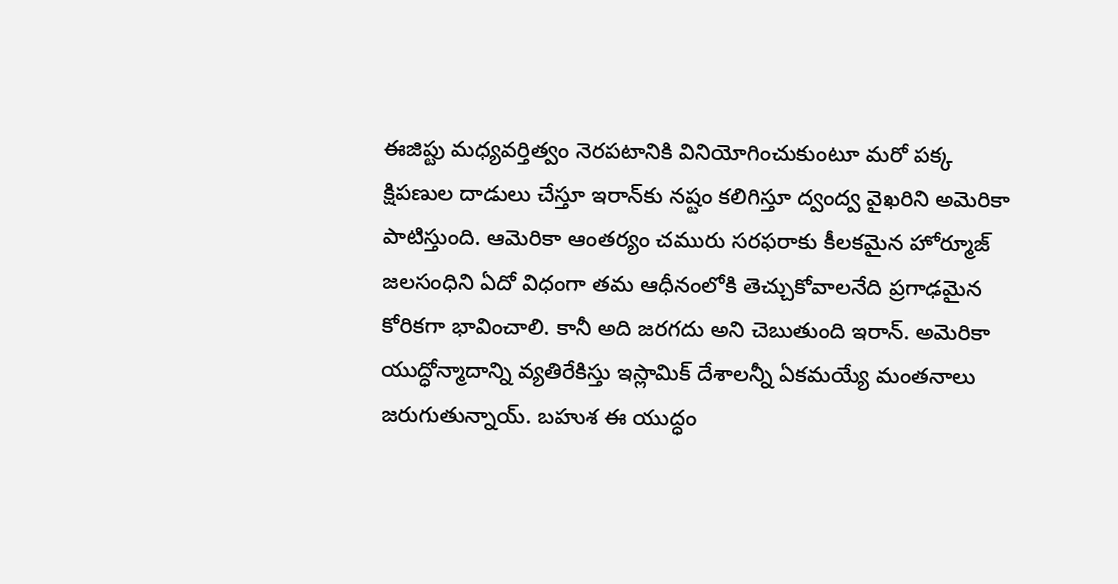ఈజిప్టు మధ్యవర్తిత్వం నెరపటానికి వినియోగించుకుంటూ మరో పక్క క్షిపణుల దాడులు చేస్తూ ఇరాన్‌కు నష్టం కలిగిస్తూ ద్వంద్వ వైఖరిని అమెరికా పాటిస్తుంది. ఆమెరికా ఆంతర్యం చమురు సరఫరాకు కీలకమైన హోర్మూజ్ జలసంధిని ఏదో విధంగా తమ ఆధీనంలోకి తెచ్చుకోవాలనేది ప్రగాఢమైన కోరికగా భావించాలి. కానీ అది జరగదు అని చెబుతుంది ఇరాన్. అమెరికా యుద్ధోన్మాదాన్ని వ్యతిరేకిస్తు ఇస్లామిక్ దేశాలన్నీ ఏకమయ్యే మంతనాలు జరుగుతున్నాయ్. బహుశ ఈ యుద్ధం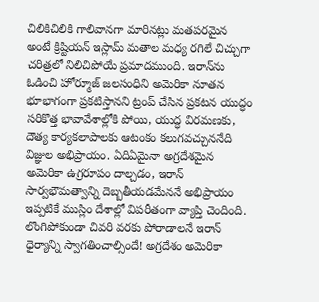చిలికిచిలికి గాలివానగా మారినట్లు మతపరమైన అంటే క్రిష్టియన్ ఇస్లామ్ మతాల మధ్య రగిలే చిచ్చుగా చరిత్రలో నిలిచిపోయే ప్రమాదముంది. ఇరాన్‌ను ఓడించి హోర్మూజ్ జలసంధిని అమెరికా నూతన భూభాగంగా ప్రకటిస్తానని ట్రంప్ చేసిన ప్రకటన యుద్ధం సరికొత్త భావావేశాల్లోకి పోయి, యుద్ధ విరమణకు, దౌత్య కార్యకలాపాలకు ఆటంకం కలుగవచ్చుననేది విజ్ఞుల అభిప్రాయం. ఏదిఏమైనా అగ్రదేశమైన అమెరికా ఉగ్రరూపం దాల్చడం, ఇరాన్ సార్వభౌమత్వాన్ని దెబ్బతీయడమేననే అభిప్రాయం ఇప్పటికే ముస్లిం దేశాల్లో విపరీతంగా వ్యాప్తి చెందింది. లొంగిపోకుండా చివరి వరకు పోరాడాలనే ఇరాన్ ధైర్యాన్ని స్వాగతించాల్సిందే! అగ్రదేశం అమెరికా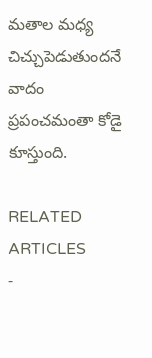మతాల మధ్య చిచ్చుపెడుతుందనే వాదం ప్రపంచమంతా కోడై కూస్తుంది.

RELATED ARTICLES
-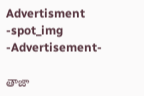Advertisment -spot_img
-Advertisement-

తాజా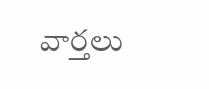వార్తలు